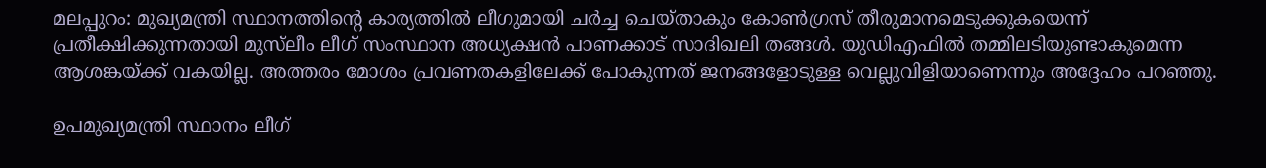മലപ്പുറം: മുഖ്യമന്ത്രി സ്ഥാനത്തിന്‍റെ കാര്യത്തില്‍ ലീഗുമായി ചര്‍ച്ച ചെയ്താകും കോണ്‍ഗ്രസ് തീരുമാനമെടുക്കുകയെന്ന് പ്രതീക്ഷിക്കുന്നതായി മുസ്‌ലീം ലീഗ് സംസ്ഥാന അധ്യക്ഷൻ പാണക്കാട് സാദിഖലി തങ്ങള്‍. യുഡിഎഫില്‍ തമ്മിലടിയുണ്ടാകുമെന്ന ആശങ്കയ്ക്ക് വകയില്ല. അത്തരം മോശം പ്രവണതകളിലേക്ക് പോകുന്നത് ജനങ്ങളോടുള്ള വെല്ലുവിളിയാണെന്നും അദ്ദേഹം പറഞ്ഞു.

ഉപമുഖ്യമന്ത്രി സ്ഥാനം ലീഗ്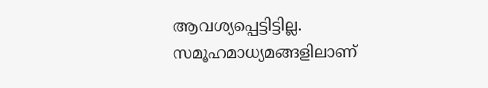ആവശ്യപ്പെട്ടിട്ടില്ല. സമൂഹമാധ്യമങ്ങളിലാണ്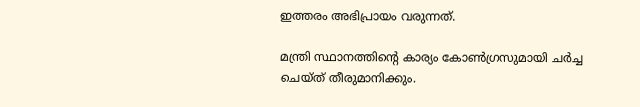ഇത്തരം അഭിപ്രായം വരുന്നത്.

മന്ത്രി സ്ഥാനത്തിന്‍റെ കാര്യം കോണ്‍ഗ്രസുമായി ചര്‍ച്ച ചെയ്ത് തീരുമാനിക്കും.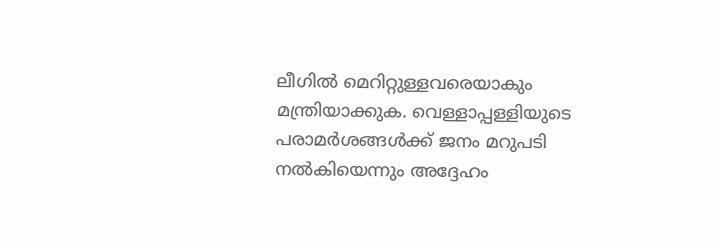ലീഗില്‍ മെറിറ്റുള്ളവരെയാകും മന്ത്രിയാക്കുക. വെള്ളാപ്പള്ളിയുടെ പരാമര്‍ശങ്ങള്‍ക്ക് ജനം മറുപടി നല്‍കിയെന്നും അദ്ദേഹം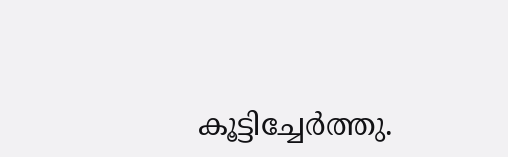കൂട്ടിച്ചേർത്തു.